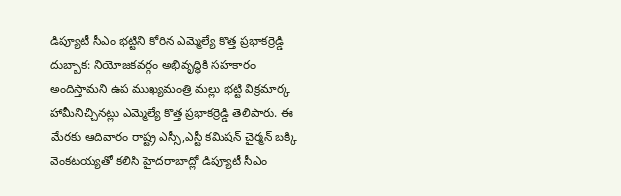డిప్యూటీ సీఎం భట్టిని కోరిన ఎమ్మెల్యే కొత్త ప్రభాకర్రెడ్డి
దుబ్బాక: నియోజకవర్గం అభివృద్ధికి సహకారం అందిస్తామని ఉప ముఖ్యమంత్రి మల్లు భట్టి విక్రమార్క హామీనిచ్చినట్లు ఎమ్మెల్యే కొత్త ప్రభాకర్రెడ్డి తెలిపారు. ఈ మేరకు ఆదివారం రాష్ట్ర ఎస్సీ,ఎస్టీ కమిషన్ చైర్మన్ బక్కి వెంకటయ్యతో కలిసి హైదరాబాద్లో డిప్యూటీ సీఎం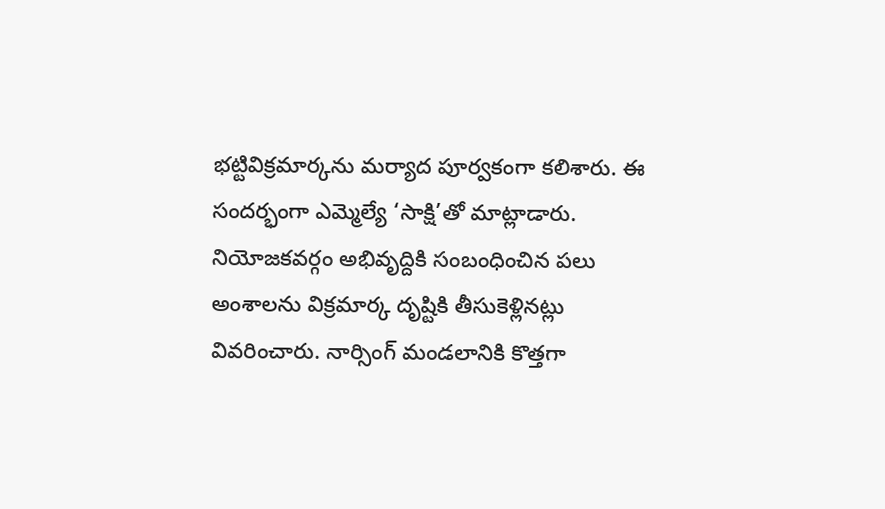భట్టివిక్రమార్కను మర్యాద పూర్వకంగా కలిశారు. ఈ సందర్భంగా ఎమ్మెల్యే ‘సాక్షి’తో మాట్లాడారు. నియోజకవర్గం అభివృద్దికి సంబంధించిన పలు అంశాలను విక్రమార్క దృష్టికి తీసుకెళ్లినట్లు వివరించారు. నార్సింగ్ మండలానికి కొత్తగా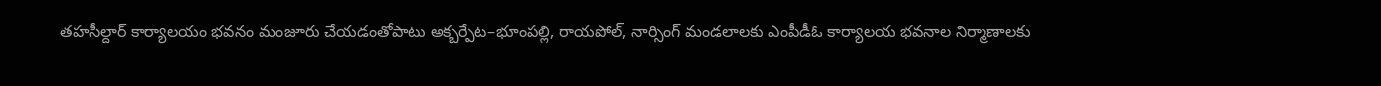తహసీల్దార్ కార్యాలయం భవనం మంజూరు చేయడంతోపాటు అక్బర్పేట–భూంపల్లి, రాయపోల్, నార్సింగ్ మండలాలకు ఎంపీడీఓ కార్యాలయ భవనాల నిర్మాణాలకు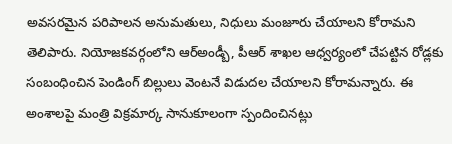అవసరమైన పరిపాలన అనుమతులు, నిధులు మంజూరు చేయాలని కోరామని తెలిపారు. నియోజకవర్గంలోని ఆర్అండ్బీ, పీఆర్ శాఖల ఆధ్వర్యంలో చేపట్టిన రోడ్లకు సంబంధించిన పెండింగ్ బిల్లులు వెంటనే విడుదల చేయాలని కోరామన్నారు. ఈ అంశాలపై మంత్రి విక్రమార్క సానుకూలంగా స్పందించినట్లు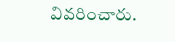వివరించారు.